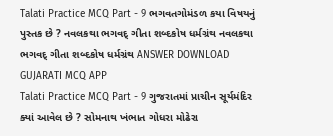Talati Practice MCQ Part - 9 ભગવતગોમંડળ કયા વિષયનું પુસ્તક છે ? નવલકથા ભગવદ્ ગીતા શબ્દકોષ ધર્મગ્રંથ નવલકથા ભગવદ્ ગીતા શબ્દકોષ ધર્મગ્રંથ ANSWER DOWNLOAD GUJARATI MCQ APP
Talati Practice MCQ Part - 9 ગુજરાતમાં પ્રાચીન સૂર્યમંદિર ક્યાં આવેલ છે ? સોમનાથ ખંભાત ગોધરા મોઢેરા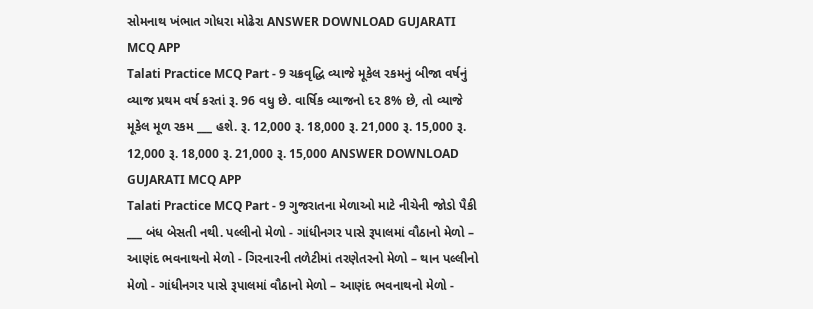સોમનાથ ખંભાત ગોધરા મોઢેરા ANSWER DOWNLOAD GUJARATI MCQ APP
Talati Practice MCQ Part - 9 ચક્રવૃદ્ધિ વ્યાજે મૂકેલ રકમનું બીજા વર્ષનું વ્યાજ પ્રથમ વર્ષ કરતાં રૂ. 96 વધુ છે. વાર્ષિક વ્યાજનો દ૨ 8% છે, તો વ્યાજે મૂકેલ મૂળ રકમ ___ હશે. રૂ. 12,000 રૂ. 18,000 રૂ. 21,000 રૂ. 15,000 રૂ. 12,000 રૂ. 18,000 રૂ. 21,000 રૂ. 15,000 ANSWER DOWNLOAD GUJARATI MCQ APP
Talati Practice MCQ Part - 9 ગુજરાતના મેળાઓ માટે નીચેની જોડો પૈકી ___ બંધ બેસતી નથી. પલ્લીનો મેળો - ગાંધીનગર પાસે રૂપાલમાં વૌઠાનો મેળો – આણંદ ભવનાથનો મેળો - ગિરનારની તળેટીમાં તરણેતરનો મેળો – થાન પલ્લીનો મેળો - ગાંધીનગર પાસે રૂપાલમાં વૌઠાનો મેળો – આણંદ ભવનાથનો મેળો -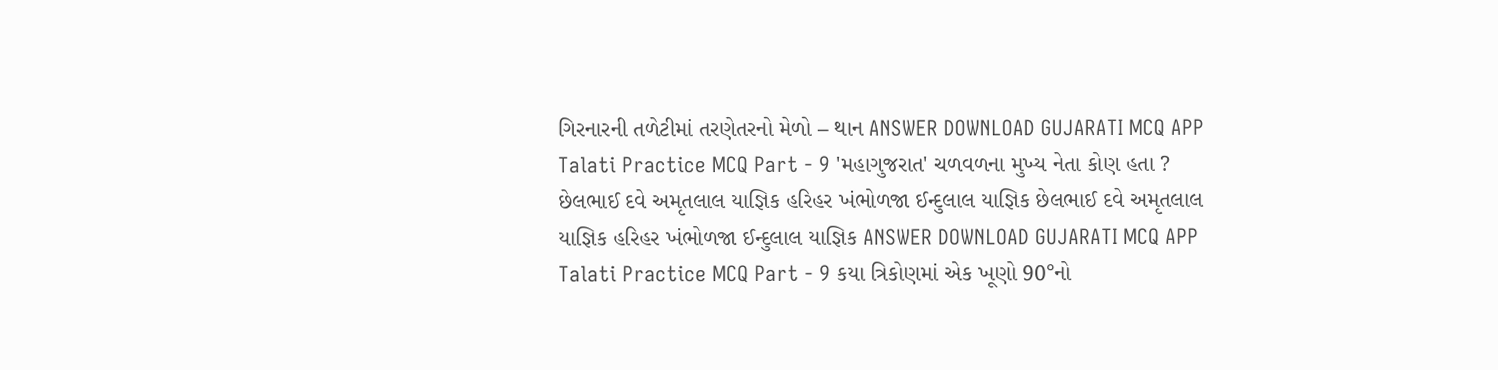ગિરનારની તળેટીમાં તરણેતરનો મેળો – થાન ANSWER DOWNLOAD GUJARATI MCQ APP
Talati Practice MCQ Part - 9 'મહાગુજરાત' ચળવળના મુખ્ય નેતા કોણ હતા ? છેલભાઈ દવે અમૃતલાલ યાજ્ઞિક હરિહર ખંભોળજા ઈન્દુલાલ યાજ્ઞિક છેલભાઈ દવે અમૃતલાલ યાજ્ઞિક હરિહર ખંભોળજા ઈન્દુલાલ યાજ્ઞિક ANSWER DOWNLOAD GUJARATI MCQ APP
Talati Practice MCQ Part - 9 કયા ત્રિકોણમાં એક ખૂણો 90°નો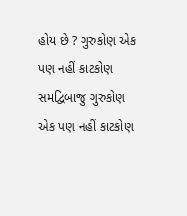હોય છે ? ગુરુકોણ એક પણ નહીં કાટકોણ સમદ્વિબાજુ ગુરુકોણ એક પણ નહીં કાટકોણ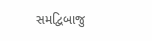સમદ્વિબાજુ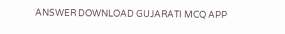ANSWER DOWNLOAD GUJARATI MCQ APP